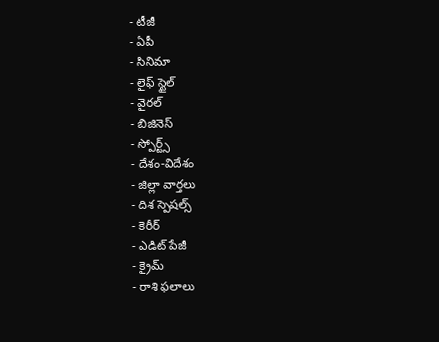- టీజీ
- ఏపీ
- సినిమా
- లైఫ్ స్టైల్
- వైరల్
- బిజినెస్
- స్పోర్ట్స్
- దేశం-విదేశం
- జిల్లా వార్తలు
- దిశ స్పెషల్స్
- కెరీర్
- ఎడిట్ పేజీ
- క్రైమ్
- రాశి ఫలాలు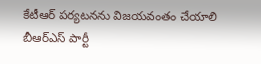కేటీఆర్ పర్యటనను విజయవంతం చేయాలి
బీఆర్ఎస్ పార్టీ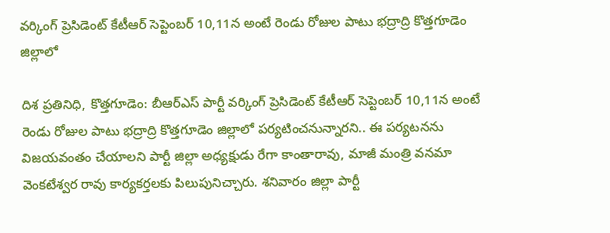వర్కింగ్ ప్రెసిడెంట్ కేటీఆర్ సెప్టెంబర్ 10,11న అంటే రెండు రోజుల పాటు భద్రాద్రి కొత్తగూడెం జిల్లాలో

దిశ ప్రతినిధి, కొత్తగూడెం: బీఆర్ఎస్ పార్టీ వర్కింగ్ ప్రెసిడెంట్ కేటీఆర్ సెప్టెంబర్ 10,11న అంటే రెండు రోజుల పాటు భద్రాద్రి కొత్తగూడెం జిల్లాలో పర్యటించనున్నారని.. ఈ పర్యటనను విజయవంతం చేయాలని పార్టీ జిల్లా అధ్యక్షుడు రేగా కాంతారావు, మాజీ మంత్రి వనమా వెంకటేశ్వర రావు కార్యకర్తలకు పిలుపునిచ్చారు. శనివారం జిల్లా పార్టీ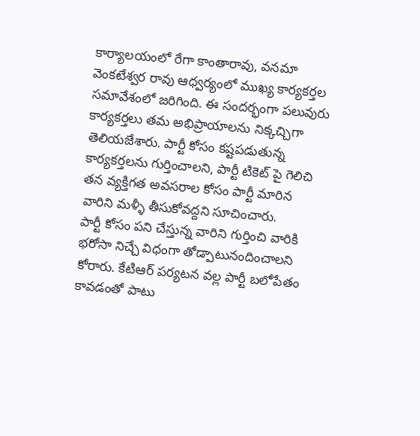కార్యాలయంలో రేగా కాంతారావు, వనమా వెంకటేశ్వర రావు ఆధ్వర్యంలో ముఖ్య కార్యకర్తల సమావేశంలో జరిగింది. ఈ సందర్భంగా పలువురు కార్యకర్తలు తమ అభిప్రాయాలను నిక్కచ్చిగా తెలియజేశారు. పార్టీ కోసం కష్టపడుతున్న కార్యకర్తలను గుర్తించాలని, పార్టీ టికెట్ పై గెలిచి తన వ్యక్తిగత అవసరాల కోసం పార్టీ మారిన వారిని మళ్ళీ తీసుకోవద్దని సూచించారు.
పార్టీ కోసం పని చేస్తున్న వారిని గుర్తించి వారికి భరోసా నిచ్చే విధంగా తోడ్పాటునందించాలని కోరారు. కేటిఆర్ పర్యటన వల్ల పార్టీ బలోపేతం కావడంతో పాటు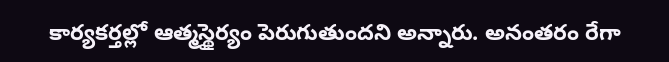కార్యకర్తల్లో ఆత్మస్థైర్యం పెరుగుతుందని అన్నారు. అనంతరం రేగా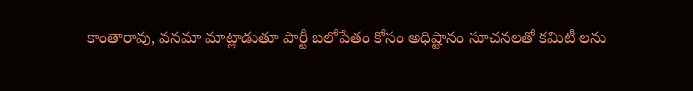కాంతారావు, వనమా మాట్లాడుతూ పార్టీ బలోపేతం కోసం అధిష్టానం సూచనలతో కమిటీ లను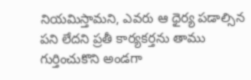నియమిస్తామని, ఎవరు ఆ ధైర్య పడాల్సిన పని లేదని ప్రతీ కార్యకర్తను తాము గుర్తించుకొని అండగా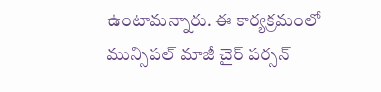ఉంటామన్నారు. ఈ కార్యక్రమంలో మున్సిపల్ మాజీ చైర్ పర్సన్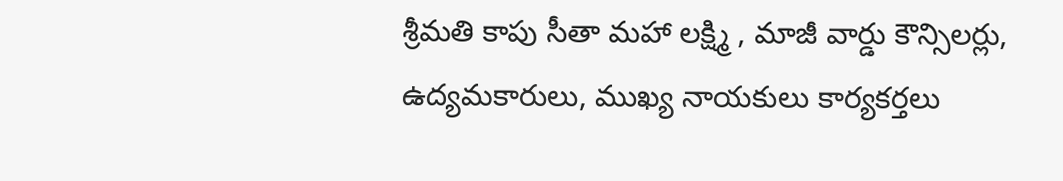శ్రీమతి కాపు సీతా మహా లక్ష్మి , మాజీ వార్డు కౌన్సిలర్లు, ఉద్యమకారులు, ముఖ్య నాయకులు కార్యకర్తలు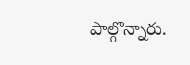పాల్గొన్నారు.